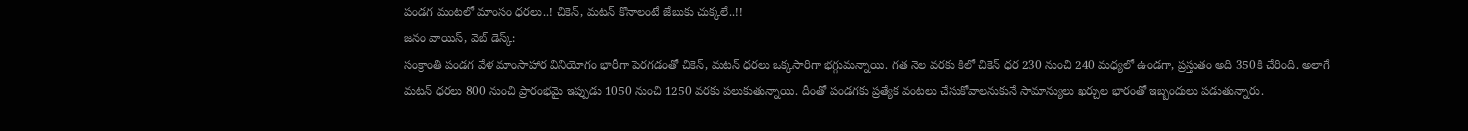పండగ మంటలో మాంసం ధరలు..! చికెన్, మటన్ కొనాలంటే జేబుకు చుక్కలే..!!
జనం వాయిస్, వెబ్ డెస్క్:
సంక్రాంతి పండగ వేళ మాంసాహార వినియోగం భారీగా పెరగడంతో చికెన్, మటన్ ధరలు ఒక్కసారిగా భగ్గుమన్నాయి. గత నెల వరకు కిలో చికెన్ ధర 230 నుంచి 240 మధ్యలో ఉండగా, ప్రస్తుతం అది 350కి చేరింది. అలాగే మటన్ ధరలు 800 నుంచి ప్రారంభమై ఇప్పుడు 1050 నుంచి 1250 వరకు పలుకుతున్నాయి. దీంతో పండగకు ప్రత్యేక వంటలు చేసుకోవాలనుకునే సామాన్యులు ఖర్చుల భారంతో ఇబ్బందులు పడుతున్నారు.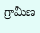గ్రామీణ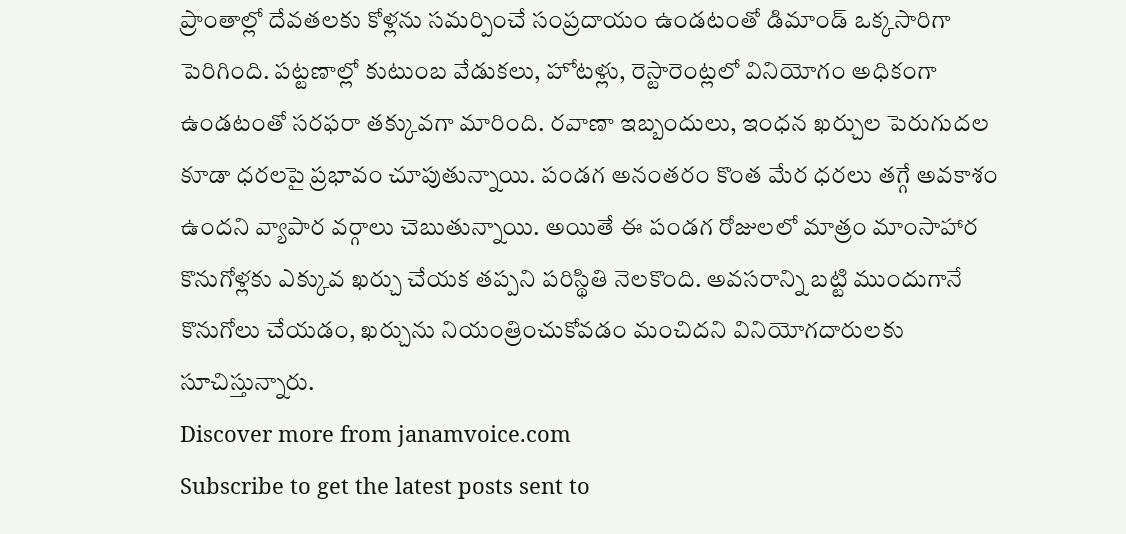ప్రాంతాల్లో దేవతలకు కోళ్లను సమర్పించే సంప్రదాయం ఉండటంతో డిమాండ్ ఒక్కసారిగా పెరిగింది. పట్టణాల్లో కుటుంబ వేడుకలు, హోటళ్లు, రెస్టారెంట్లలో వినియోగం అధికంగా ఉండటంతో సరఫరా తక్కువగా మారింది. రవాణా ఇబ్బందులు, ఇంధన ఖర్చుల పెరుగుదల కూడా ధరలపై ప్రభావం చూపుతున్నాయి. పండగ అనంతరం కొంత మేర ధరలు తగ్గే అవకాశం ఉందని వ్యాపార వర్గాలు చెబుతున్నాయి. అయితే ఈ పండగ రోజులలో మాత్రం మాంసాహార కొనుగోళ్లకు ఎక్కువ ఖర్చు చేయక తప్పని పరిస్థితి నెలకొంది. అవసరాన్ని బట్టి ముందుగానే కొనుగోలు చేయడం, ఖర్చును నియంత్రించుకోవడం మంచిదని వినియోగదారులకు సూచిస్తున్నారు.
Discover more from janamvoice.com
Subscribe to get the latest posts sent to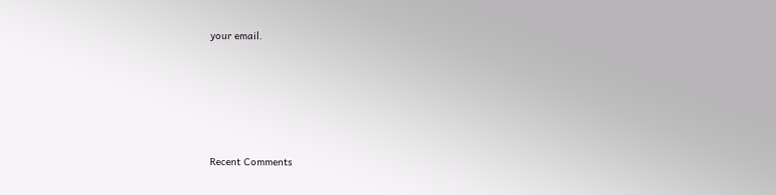your email.





Recent Comments